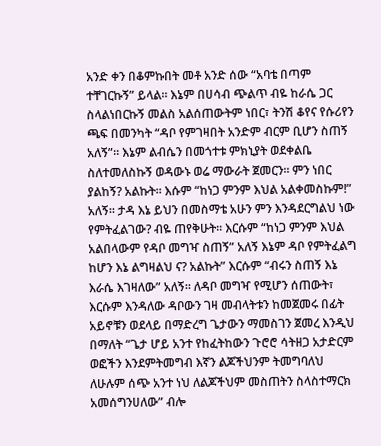አንድ ቀን በቆምኩበት መቶ አንድ ሰው “አባቴ በጣም ተቸገርኩኝ” ይላል። እኔም በሀሳብ ጭልጥ ብዬ ከራሴ ጋር ስላልነበርኩኝ መልስ አልሰጠውትም ነበር፣ ትንሽ ቆየና የሱሪየን ጫፍ በመንካት “ዳቦ የምገዛበት አንድም ብርም ቢሆን ስጠኝ አለኝ”። እኔም ልብሴን በመጎተቱ ምክኒያት ወደቀልቤ ስለተመለስኩኝ ወዳውኑ ወሬ ማውራት ጀመርን። ምን ነበር ያልከኝ? አልኩት። እሱም “ከነጋ ምንም እህል አልቀመስኩም!” አለኝ። ታዳ እኔ ይህን በመስማቴ አሁን ምን እንዳደርግልህ ነው የምትፈልገው? ብዬ ጠየቅሁት። እርሱም “ከነጋ ምንም እህል አልበላውም የዳቦ መግዣ ስጠኝ” አለኝ እኔም ዳቦ የምትፈልግ ከሆን እኔ ልግዛልህ ና? አልኩት” እርሱም “ብሩን ስጠኝ እኔ እራሴ እገዛለው” አለኝ። ለዳቦ መግዣ የሚሆን ሰጠውት፣ እርሱም እንዳለው ዳቦውን ገዛ መብላትቱን ከመጀመሩ በፊት አይኖቹን ወደላይ በማድረግ ጌታውን ማመስገን ጀመረ እንዲህ በማለት “ጌታ ሆይ አንተ የከፈትከውን ጉሮሮ ሳትዘጋ አታድርም ወፎችን እንደምትመግብ እኛን ልጆችህንም ትመግባለህ ለሁሉም ሰጭ አንተ ነህ ለልጆችህም መስጠትን ስላስተማርክ አመሰግንሀለው” ብሎ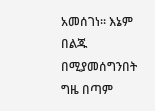አመሰገነ። እኔም በልጁ በሚያመሰግንበት ግዜ በጣም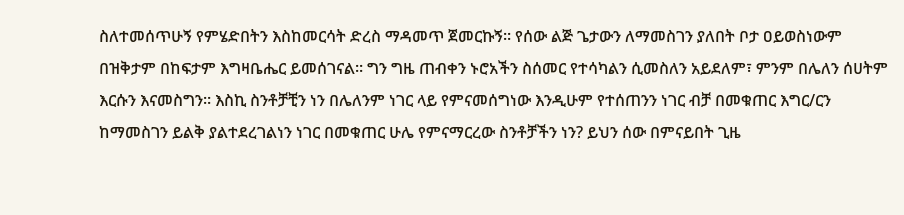ስለተመሰጥሁኝ የምሄድበትን እስከመርሳት ድረስ ማዳመጥ ጀመርኩኝ። የሰው ልጅ ጌታውን ለማመስገን ያለበት ቦታ ዐይወስነውም በዝቅታም በከፍታም እግዛቤሔር ይመሰገናል። ግን ግዜ ጠብቀን ኑሮአችን ስሰመር የተሳካልን ሲመስለን አይደለም፣ ምንም በሌለን ሰሀትም እርሱን እናመስግን። እስኪ ስንቶቻቺን ነን በሌለንም ነገር ላይ የምናመሰግነው እንዲሁም የተሰጠንን ነገር ብቻ በመቁጠር እግር/ርን ከማመስገን ይልቅ ያልተደረገልነን ነገር በመቁጠር ሁሌ የምናማርረው ስንቶቻችን ነን? ይህን ሰው በምናይበት ጊዜ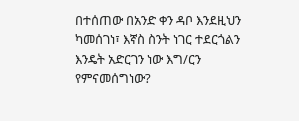በተሰጠው በአንድ ቀን ዳቦ እንደዚህን ካመሰገነ፣ እኛስ ስንት ነገር ተደርጎልን እንዴት አድርገን ነው እግ/ርን የምናመሰግነው?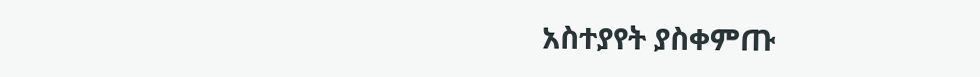አስተያየት ያስቀምጡ